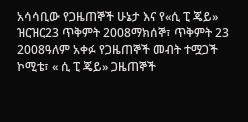አሳሳቢው የጋዜጠኞች ሁኔታ እና የ«ሲ ፒ ጄይ» ዝርዝር23 ጥቅምት 2008ማክሰኞ፣ ጥቅምት 23 2008ዓለም አቀፉ የጋዜጠኞች መብት ተሟጋች ኮሚቴ፣ « ሲ ፒ ጄይ» ጋዜጠኞች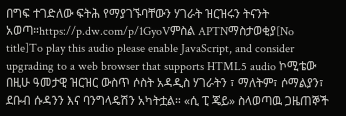በግፍ ተገድለው ፍትሕ የማያገኙባቸውን ሃገራት ዝርዝሩን ትናንት አወጣ።https://p.dw.com/p/1GyoVምስል APTNማስታወቂያ[No title]To play this audio please enable JavaScript, and consider upgrading to a web browser that supports HTML5 audio ኮሚቴው በዚሁ ዓመታዊ ዝርዝር ውስጥ ሶስት አዳዲስ ሃገራትን ፣ ማለትም፣ ሶማልያን፣ ደቡብ ሱዳንን እና ባንግላዴሽን አካትቷል። «ሲ ፒ ጄይ» ስላወጣዉ ጋዜጠኞች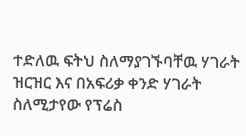ተድለዉ ፍትህ ስለማያገኙባቸዉ ሃገራት ዝርዝር እና በአፍሪቃ ቀንድ ሃገራት ስለሚታየው የፕሬስ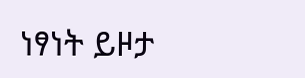ነፃነት ይዞታ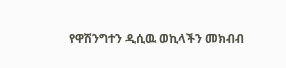የዋሽንግተን ዲሲዉ ወኪላችን መክብብ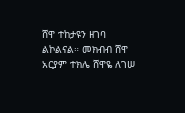ሸዋ ተከታዩን ዘገባ ልኮልናል። መክብብ ሸዋ አርያም ተክሌ ሸዋዬ ለገሠ